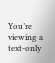You’re viewing a text-only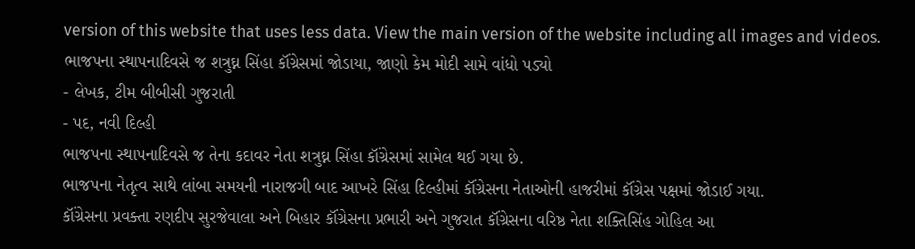version of this website that uses less data. View the main version of the website including all images and videos.
ભાજપના સ્થાપનાદિવસે જ શત્રુઘ્ન સિંહા કૉંગ્રેસમાં જોડાયા, જાણો કેમ મોદી સામે વાંધો પડ્યો
- લેખક, ટીમ બીબીસી ગુજરાતી
- પદ, નવી દિલ્હી
ભાજપના સ્થાપનાદિવસે જ તેના કદાવર નેતા શત્રુઘ્ન સિંહા કૉંગ્રેસમાં સામેલ થઈ ગયા છે.
ભાજપના નેતૃત્વ સાથે લાંબા સમયની નારાજગી બાદ આખરે સિંહા દિલ્હીમાં કૉંગ્રેસના નેતાઓની હાજરીમાં કૉંગ્રેસ પક્ષમાં જોડાઈ ગયા.
કૉંગ્રેસના પ્રવક્તા રણદીપ સુરજેવાલા અને બિહાર કૉંગ્રેસના પ્રભારી અને ગુજરાત કૉંગ્રેસના વરિષ્ઠ નેતા શક્તિસિંહ ગોહિલ આ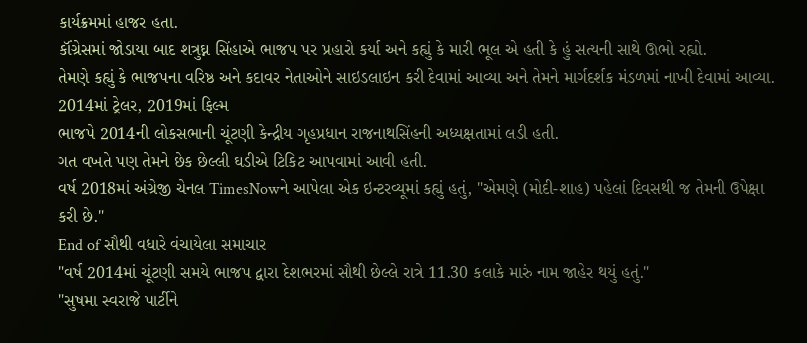કાર્યક્રમમાં હાજર હતા.
કૉંગ્રેસમાં જોડાયા બાદ શત્રુઘ્ન સિંહાએ ભાજપ પર પ્રહારો કર્યા અને કહ્યું કે મારી ભૂલ એ હતી કે હું સત્યની સાથે ઊભો રહ્યો.
તેમણે કહ્યું કે ભાજપના વરિષ્ઠ અને કદાવર નેતાઓને સાઇડલાઇન કરી દેવામાં આવ્યા અને તેમને માર્ગદર્શક મંડળમાં નાખી દેવામાં આવ્યા.
2014માં ટ્રેલર, 2019માં ફિલ્મ
ભાજપે 2014ની લોકસભાની ચૂંટણી કેન્દ્રીય ગૃહપ્રધાન રાજનાથસિંહની અધ્યક્ષતામાં લડી હતી.
ગત વખતે પણ તેમને છેક છેલ્લી ઘડીએ ટિકિટ આપવામાં આવી હતી.
વર્ષ 2018માં અંગ્રેજી ચેનલ TimesNowને આપેલા એક ઇન્ટરવ્યૂમાં કહ્યું હતું, "એમણે (મોદી-શાહ) પહેલાં દિવસથી જ તેમની ઉપેક્ષા કરી છે."
End of સૌથી વધારે વંચાયેલા સમાચાર
"વર્ષ 2014માં ચૂંટણી સમયે ભાજપ દ્વારા દેશભરમાં સૌથી છેલ્લે રાત્રે 11.30 કલાકે મારું નામ જાહેર થયું હતું."
"સુષમા સ્વરાજે પાર્ટીને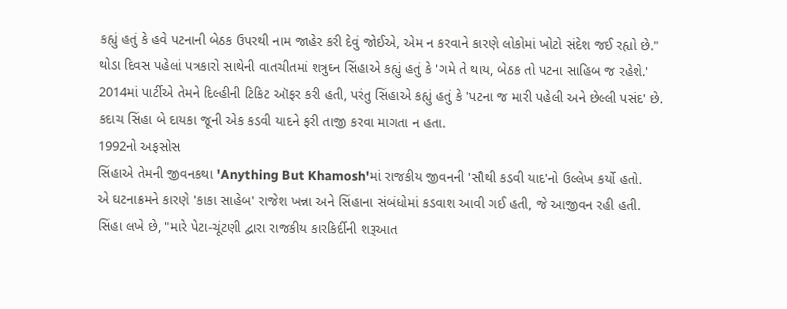કહ્યું હતું કે હવે પટનાની બેઠક ઉપરથી નામ જાહેર કરી દેવું જોઈએ, એમ ન કરવાને કારણે લોકોમાં ખોટો સંદેશ જઈ રહ્યો છે."
થોડા દિવસ પહેલાં પત્રકારો સાથેની વાતચીતમાં શત્રુઘ્ન સિંહાએ કહ્યું હતું કે 'ગમે તે થાય, બેઠક તો પટના સાહિબ જ રહેશે.'
2014માં પાર્ટીએ તેમને દિલ્હીની ટિકિટ ઑફર કરી હતી, પરંતુ સિંહાએ કહ્યું હતું કે 'પટના જ મારી પહેલી અને છેલ્લી પસંદ' છે.
કદાચ સિંહા બે દાયકા જૂની એક કડવી યાદને ફરી તાજી કરવા માગતા ન હતા.
1992નો અફસોસ
સિંહાએ તેમની જીવનકથા 'Anything But Khamosh'માં રાજકીય જીવનની 'સૌથી કડવી યાદ'નો ઉલ્લેખ કર્યો હતો.
એ ઘટનાક્રમને કારણે 'કાકા સાહેબ' રાજેશ ખન્ના અને સિંહાના સંબંધોમાં કડવાશ આવી ગઈ હતી, જે આજીવન રહી હતી.
સિંહા લખે છે, "મારે પેટા-ચૂંટણી દ્વારા રાજકીય કારકિર્દીની શરૂઆત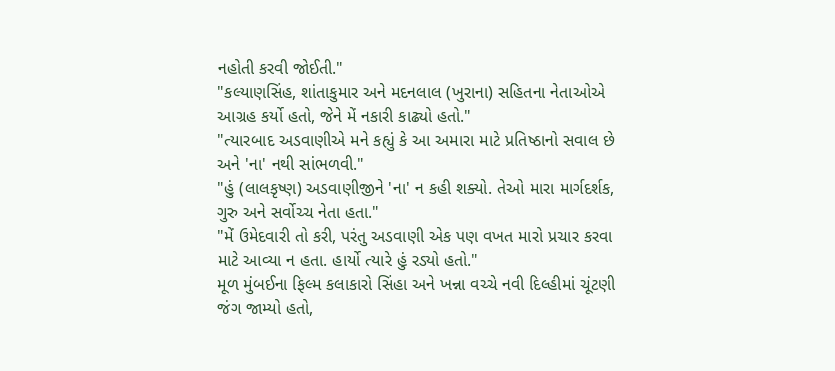નહોતી કરવી જોઈતી."
"કલ્યાણસિંહ, શાંતાકુમાર અને મદનલાલ (ખુરાના) સહિતના નેતાઓએ આગ્રહ કર્યો હતો, જેને મેં નકારી કાઢ્યો હતો."
"ત્યારબાદ અડવાણીએ મને કહ્યું કે આ અમારા માટે પ્રતિષ્ઠાનો સવાલ છે અને 'ના' નથી સાંભળવી."
"હું (લાલકૃષ્ણ) અડવાણીજીને 'ના' ન કહી શક્યો. તેઓ મારા માર્ગદર્શક, ગુરુ અને સર્વોચ્ચ નેતા હતા."
"મેં ઉમેદવારી તો કરી, પરંતુ અડવાણી એક પણ વખત મારો પ્રચાર કરવા માટે આવ્યા ન હતા. હાર્યો ત્યારે હું રડ્યો હતો."
મૂળ મુંબઈના ફિલ્મ કલાકારો સિંહા અને ખન્ના વચ્ચે નવી દિલ્હીમાં ચૂંટણી જંગ જામ્યો હતો,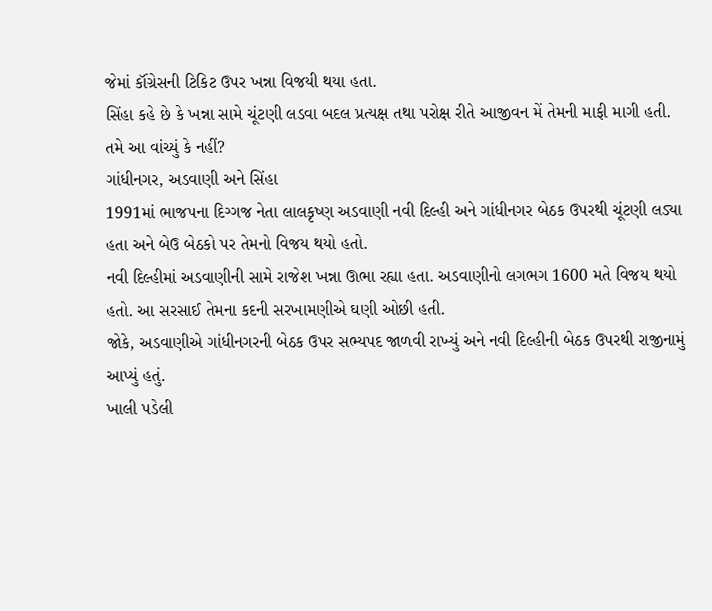જેમાં કૉંગ્રેસની ટિકિટ ઉપર ખન્ના વિજયી થયા હતા.
સિંહા કહે છે કે ખન્ના સામે ચૂંટણી લડવા બદલ પ્રત્યક્ષ તથા પરોક્ષ રીતે આજીવન મેં તેમની માફી માગી હતી.
તમે આ વાંચ્યું કે નહીં?
ગાંધીનગર, અડવાણી અને સિંહા
1991માં ભાજપના દિગ્ગજ નેતા લાલકૃષ્ણ અડવાણી નવી દિલ્હી અને ગાંધીનગર બેઠક ઉપરથી ચૂંટણી લડ્યા હતા અને બેઉ બેઠકો પર તેમનો વિજય થયો હતો.
નવી દિલ્હીમાં અડવાણીની સામે રાજેશ ખન્ના ઊભા રહ્યા હતા. અડવાણીનો લગભગ 1600 મતે વિજય થયો હતો. આ સરસાઈ તેમના કદની સરખામણીએ ઘણી ઓછી હતી.
જોકે, અડવાણીએ ગાંધીનગરની બેઠક ઉપર સભ્યપદ જાળવી રાખ્યું અને નવી દિલ્હીની બેઠક ઉપરથી રાજીનામું આપ્યું હતું.
ખાલી પડેલી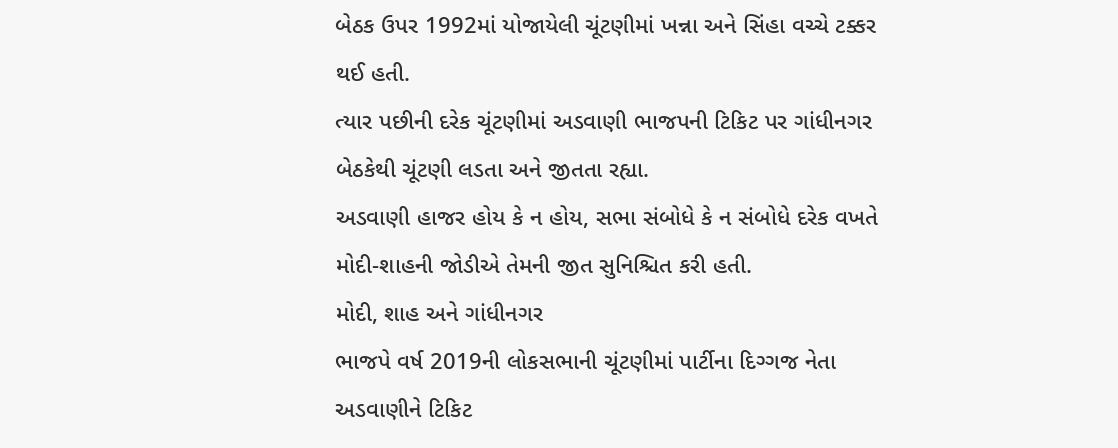બેઠક ઉપર 1992માં યોજાયેલી ચૂંટણીમાં ખન્ના અને સિંહા વચ્ચે ટક્કર થઈ હતી.
ત્યાર પછીની દરેક ચૂંટણીમાં અડવાણી ભાજપની ટિકિટ પર ગાંધીનગર બેઠકેથી ચૂંટણી લડતા અને જીતતા રહ્યા.
અડવાણી હાજર હોય કે ન હોય, સભા સંબોધે કે ન સંબોધે દરેક વખતે મોદી-શાહની જોડીએ તેમની જીત સુનિશ્ચિત કરી હતી.
મોદી, શાહ અને ગાંધીનગર
ભાજપે વર્ષ 2019ની લોકસભાની ચૂંટણીમાં પાર્ટીના દિગ્ગજ નેતા અડવાણીને ટિકિટ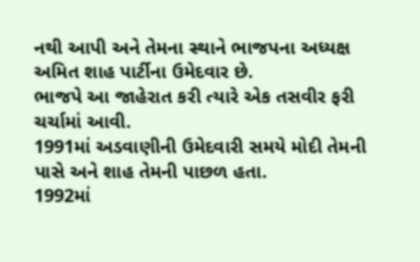નથી આપી અને તેમના સ્થાને ભાજપના અધ્યક્ષ અમિત શાહ પાર્ટીના ઉમેદવાર છે.
ભાજપે આ જાહેરાત કરી ત્યારે એક તસવીર ફરી ચર્ચામાં આવી.
1991માં અડવાણીની ઉમેદવારી સમયે મોદી તેમની પાસે અને શાહ તેમની પાછળ હતા.
1992માં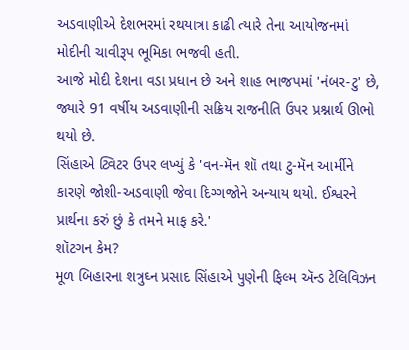અડવાણીએ દેશભરમાં રથયાત્રા કાઢી ત્યારે તેના આયોજનમાં મોદીની ચાવીરૂપ ભૂમિકા ભજવી હતી.
આજે મોદી દેશના વડા પ્રધાન છે અને શાહ ભાજપમાં 'નંબર-ટુ' છે, જ્યારે 91 વર્ષીય અડવાણીની સક્રિય રાજનીતિ ઉપર પ્રશ્નાર્થ ઊભો થયો છે.
સિંહાએ ટ્વિટર ઉપર લખ્યું કે 'વન-મૅન શૉ તથા ટુ-મૅન આર્મીને કારણે જોશી-અડવાણી જેવા દિગ્ગજોને અન્યાય થયો. ઈશ્વરને પ્રાર્થના કરું છું કે તમને માફ કરે.'
શૉટગન કેમ?
મૂળ બિહારના શત્રુઘ્ન પ્રસાદ સિંહાએ પુણેની ફિલ્મ ઍન્ડ ટેલિવિઝન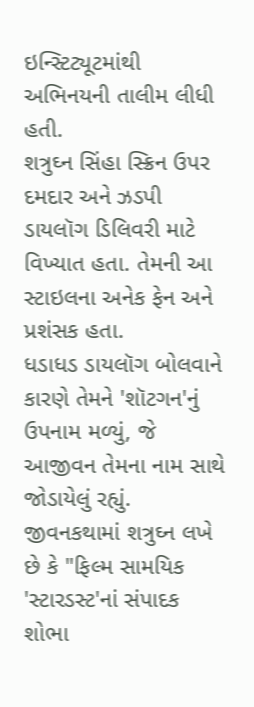ઇન્સ્ટિટ્યૂટમાંથી અભિનયની તાલીમ લીધી હતી.
શત્રુઘ્ન સિંહા સ્ક્રિન ઉપર દમદાર અને ઝડપી ડાયલૉગ ડિલિવરી માટે વિખ્યાત હતા. તેમની આ સ્ટાઇલના અનેક ફેન અને પ્રશંસક હતા.
ધડાધડ ડાયલૉગ બોલવાને કારણે તેમને 'શૉટગન'નું ઉપનામ મળ્યું, જે આજીવન તેમના નામ સાથે જોડાયેલું રહ્યું.
જીવનકથામાં શત્રુઘ્ન લખે છે કે "ફિલ્મ સામયિક 'સ્ટારડસ્ટ'નાં સંપાદક શોભા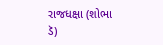રાજધક્ષા (શોભા ડૅ)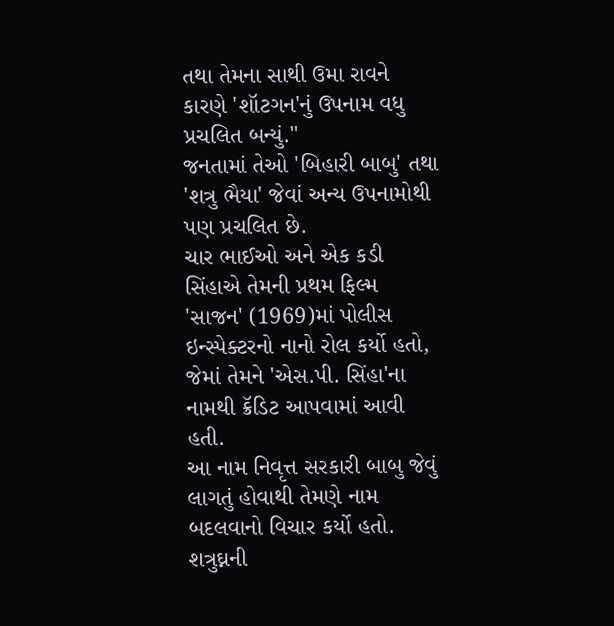તથા તેમના સાથી ઉમા રાવને કારણે 'શૉટગન'નું ઉપનામ વધુ પ્રચલિત બન્યું."
જનતામાં તેઓ 'બિહારી બાબુ' તથા 'શત્રુ ભૈયા' જેવાં અન્ય ઉપનામોથી પણ પ્રચલિત છે.
ચાર ભાઈઓ અને એક કડી
સિંહાએ તેમની પ્રથમ ફિલ્મ 'સાજન' (1969)માં પોલીસ ઇન્સ્પેક્ટરનો નાનો રોલ કર્યો હતો, જેમાં તેમને 'એસ.પી. સિંહા'ના નામથી ક્રૅડિટ આપવામાં આવી હતી.
આ નામ નિવૃત્ત સરકારી બાબુ જેવું લાગતું હોવાથી તેમણે નામ બદલવાનો વિચાર કર્યો હતો.
શત્રુઘ્નની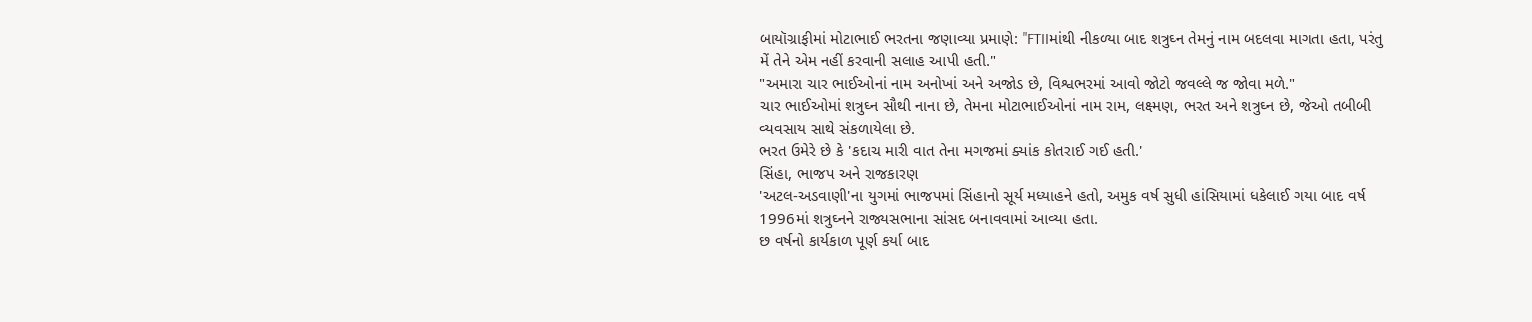બાયૉગ્રાફીમાં મોટાભાઈ ભરતના જણાવ્યા પ્રમાણે: "FTIIમાંથી નીકળ્યા બાદ શત્રુઘ્ન તેમનું નામ બદલવા માગતા હતા, પરંતુ મેં તેને એમ નહીં કરવાની સલાહ આપી હતી."
"અમારા ચાર ભાઈઓનાં નામ અનોખાં અને અજોડ છે, વિશ્વભરમાં આવો જોટો જવલ્લે જ જોવા મળે."
ચાર ભાઈઓમાં શત્રુઘ્ન સૌથી નાના છે, તેમના મોટાભાઈઓનાં નામ રામ, લક્ષ્મણ, ભરત અને શત્રુઘ્ન છે, જેઓ તબીબી વ્યવસાય સાથે સંકળાયેલા છે.
ભરત ઉમેરે છે કે 'કદાચ મારી વાત તેના મગજમાં ક્યાંક કોતરાઈ ગઈ હતી.'
સિંહા, ભાજપ અને રાજકારણ
'અટલ-અડવાણી'ના યુગમાં ભાજપમાં સિંહાનો સૂર્ય મધ્યાહને હતો, અમુક વર્ષ સુધી હાંસિયામાં ધકેલાઈ ગયા બાદ વર્ષ 1996માં શત્રુઘ્નને રાજ્યસભાના સાંસદ બનાવવામાં આવ્યા હતા.
છ વર્ષનો કાર્યકાળ પૂર્ણ કર્યા બાદ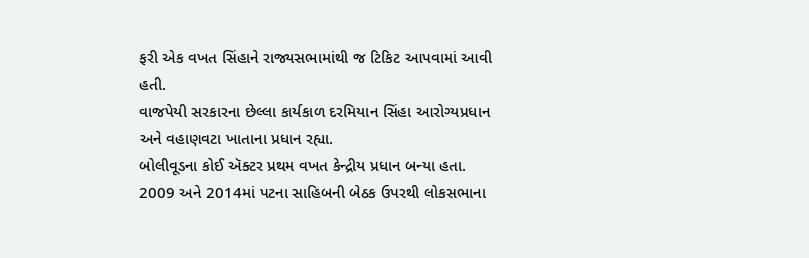ફરી એક વખત સિંહાને રાજ્યસભામાંથી જ ટિકિટ આપવામાં આવી હતી.
વાજપેયી સરકારના છેલ્લા કાર્યકાળ દરમિયાન સિંહા આરોગ્યપ્રધાન અને વહાણવટા ખાતાના પ્રધાન રહ્યા.
બોલીવૂડના કોઈ ઍક્ટર પ્રથમ વખત કેન્દ્રીય પ્રધાન બન્યા હતા. 2009 અને 2014માં પટના સાહિબની બેઠક ઉપરથી લોકસભાના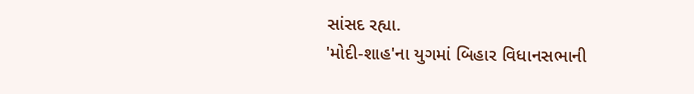સાંસદ રહ્યા.
'મોદી-શાહ'ના યુગમાં બિહાર વિધાનસભાની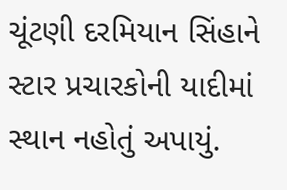ચૂંટણી દરમિયાન સિંહાને સ્ટાર પ્રચારકોની યાદીમાં સ્થાન નહોતું અપાયું.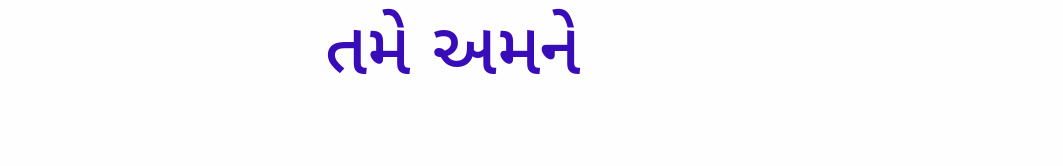તમે અમને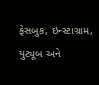ફેસબુક, ઇન્સ્ટાગ્રામ, યુટ્યૂબ અને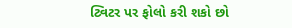ટ્વિટર પર ફોલો કરી શકો છો